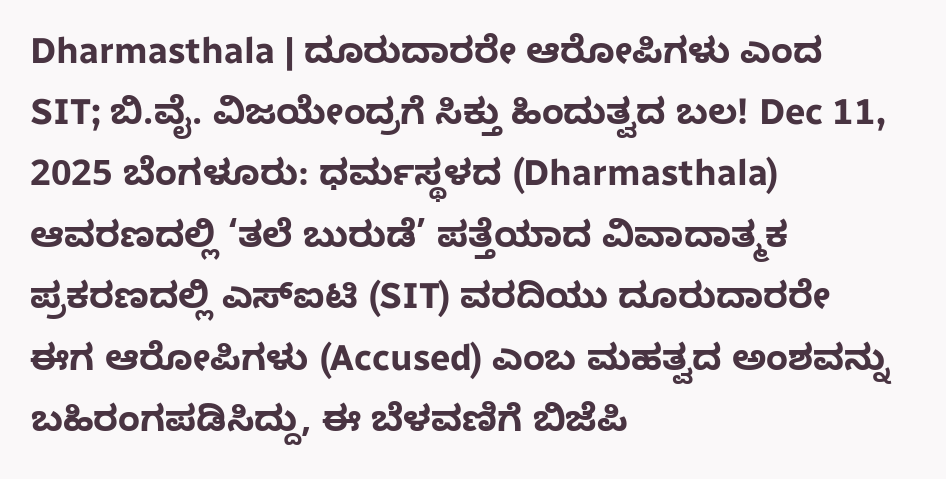Dharmasthala | ದೂರುದಾರರೇ ಆರೋಪಿಗಳು ಎಂದ SIT; ಬಿ.ವೈ. ವಿಜಯೇಂದ್ರಗೆ ಸಿಕ್ತು ಹಿಂದುತ್ವದ ಬಲ! Dec 11, 2025 ಬೆಂಗಳೂರು: ಧರ್ಮಸ್ಥಳದ (Dharmasthala) ಆವರಣದಲ್ಲಿ ‘ತಲೆ ಬುರುಡೆ’ ಪತ್ತೆಯಾದ ವಿವಾದಾತ್ಮಕ ಪ್ರಕರಣದಲ್ಲಿ ಎಸ್ಐಟಿ (SIT) ವರದಿಯು ದೂರುದಾರರೇ ಈಗ ಆರೋಪಿಗಳು (Accused) ಎಂಬ ಮಹತ್ವದ ಅಂಶವನ್ನು ಬಹಿರಂಗಪಡಿಸಿದ್ದು, ಈ ಬೆಳವಣಿಗೆ ಬಿಜೆಪಿ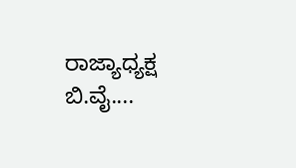ರಾಜ್ಯಾಧ್ಯಕ್ಷ ಬಿ.ವೈ....